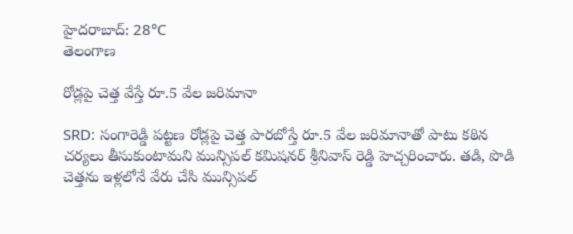హైదరాబాద్: 28°C
తెలంగాణ

రోడ్లపై చెత్త వేస్తే రూ.5 వేల జరిమానా

SRD: సంగారెడ్డి పట్టణ రోడ్లపై చెత్త పారబోస్తే రూ.5 వేల జరిమానాతో పాటు కఠిన చర్యలు తీసుకుంటామని మున్సిపల్ కమిషనర్ శ్రీనివాస్ రెడ్డి హెచ్చరించారు. తడి, పొడి చెత్తను ఇళ్లలోనే వేరు చేసి మున్సిపల్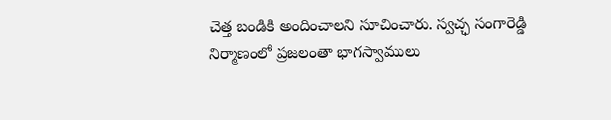చెత్త బండికి అందించాలని సూచించారు. స్వచ్ఛ సంగారెడ్డి నిర్మాణంలో ప్రజలంతా భాగస్వాములు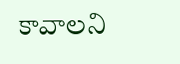కావాలని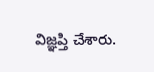విజ్ఞప్తి చేశారు.